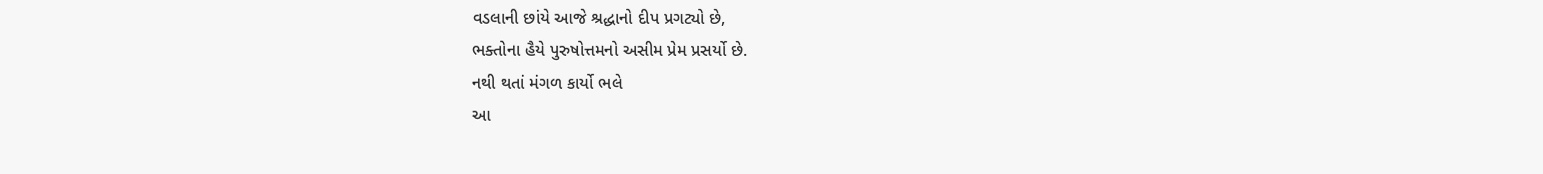વડલાની છાંયે આજે શ્રદ્ધાનો દીપ પ્રગટ્યો છે,
ભક્તોના હૈયે પુરુષોત્તમનો અસીમ પ્રેમ પ્રસર્યો છે.
નથી થતાં મંગળ કાર્યો ભલે
આ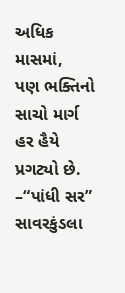અધિક માસમાં,
પણ ભક્તિનો સાચો માર્ગ
હર હૈયે પ્રગટ્યો છે.
–“પાંધી સર”
સાવરકુંડલા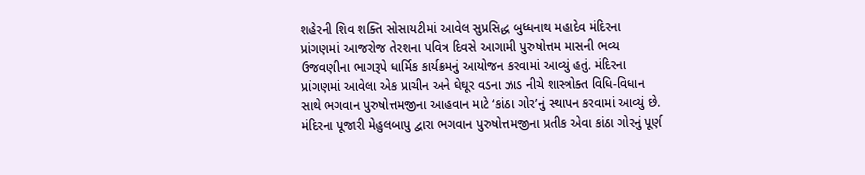શહેરની શિવ શક્તિ સોસાયટીમાં આવેલ સુપ્રસિદ્ધ બુધ્ધનાથ મહાદેવ મંદિરના પ્રાંગણમાં આજરોજ તેરશના પવિત્ર દિવસે આગામી પુરુષોત્તમ માસની ભવ્ય ઉજવણીના ભાગરૂપે ધાર્મિક કાર્યક્રમનું આયોજન કરવામાં આવ્યું હતું. મંદિરના પ્રાંગણમાં આવેલા એક પ્રાચીન અને ઘેઘૂર વડના ઝાડ નીચે શાસ્ત્રોક્ત વિધિ-વિધાન સાથે ભગવાન પુરુષોત્તમજીના આહવાન માટે ‘કાંઠા ગોર’નું સ્થાપન કરવામાં આવ્યું છે.
મંદિરના પૂજારી મેહુલબાપુ દ્વારા ભગવાન પુરુષોત્તમજીના પ્રતીક એવા કાંઠા ગોરનું પૂર્ણ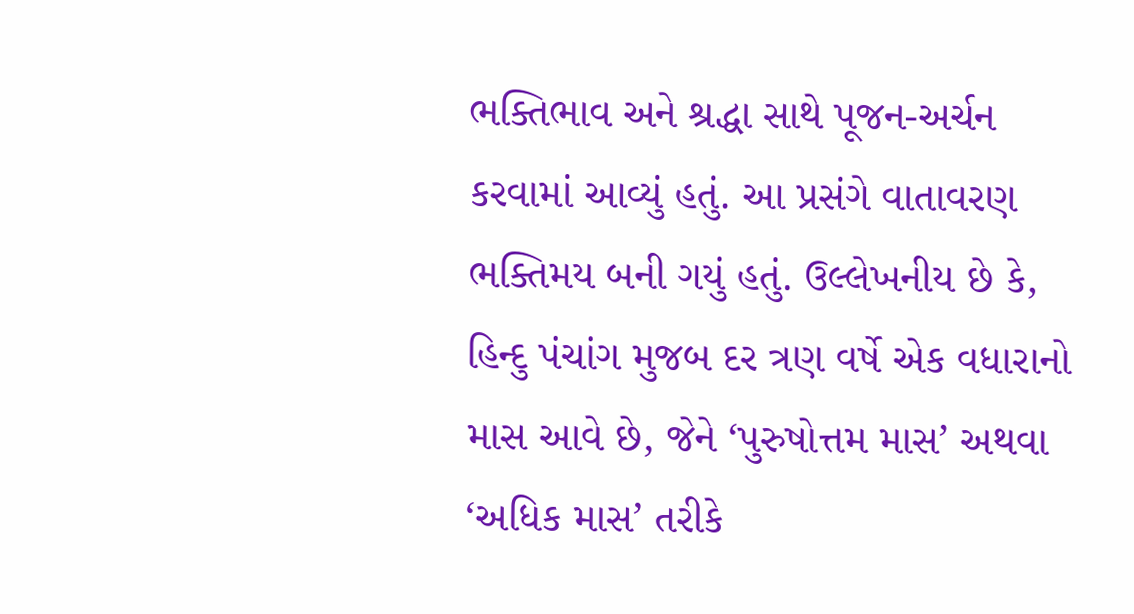ભક્તિભાવ અને શ્રદ્ધા સાથે પૂજન-અર્ચન કરવામાં આવ્યું હતું. આ પ્રસંગે વાતાવરણ ભક્તિમય બની ગયું હતું. ઉલ્લેખનીય છે કે, હિન્દુ પંચાંગ મુજબ દર ત્રણ વર્ષે એક વધારાનો માસ આવે છે, જેને ‘પુરુષોત્તમ માસ’ અથવા ‘અધિક માસ’ તરીકે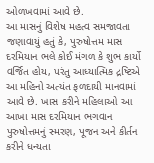ઓળખવામાં આવે છે.
આ માસનું વિશેષ મહત્વ સમજાવતા જણાવાયું હતું કે, પુરુષોત્તમ માસ દરમિયાન ભલે કોઈ મંગળ કે શુભ કાર્યો વર્જિત હોય, પરંતુ આધ્યાત્મિક દ્રષ્ટિએ આ મહિનો અત્યંત ફળદાયી માનવામાં આવે છે. ખાસ કરીને મહિલાઓ આ આખા માસ દરમિયાન ભગવાન પુરુષોત્તમનું સ્મરણ, પૂજન અને કીર્તન કરીને ધન્યતા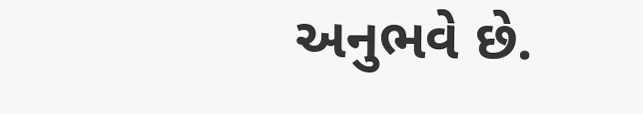અનુભવે છે.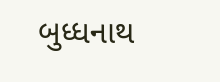બુધ્ધનાથ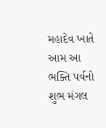મહાદેવ ખાતે આમ આ ભક્તિ પર્વનો શુભ મંગલ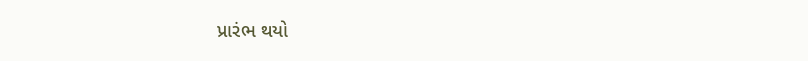પ્રારંભ થયો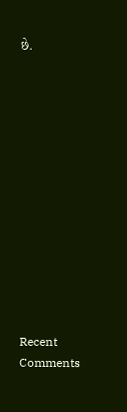છે.













Recent Comments